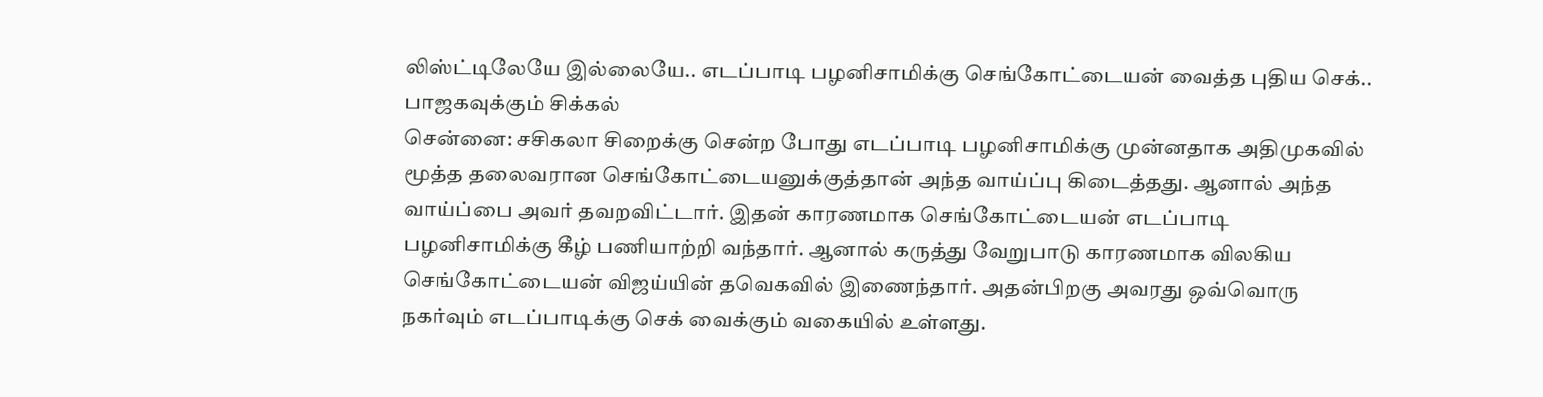லிஸ்ட்டிலேயே இல்லையே.. எடப்பாடி பழனிசாமிக்கு செங்கோட்டையன் வைத்த புதிய செக்.. பாஜகவுக்கும் சிக்கல்
சென்னை: சசிகலா சிறைக்கு சென்ற போது எடப்பாடி பழனிசாமிக்கு முன்னதாக அதிமுகவில் மூத்த தலைவரான செங்கோட்டையனுக்குத்தான் அந்த வாய்ப்பு கிடைத்தது. ஆனால் அந்த வாய்ப்பை அவர் தவறவிட்டார். இதன் காரணமாக செங்கோட்டையன் எடப்பாடி பழனிசாமிக்கு கீழ் பணியாற்றி வந்தார். ஆனால் கருத்து வேறுபாடு காரணமாக விலகிய செங்கோட்டையன் விஜய்யின் தவெகவில் இணைந்தார். அதன்பிறகு அவரது ஒவ்வொரு நகர்வும் எடப்பாடிக்கு செக் வைக்கும் வகையில் உள்ளது.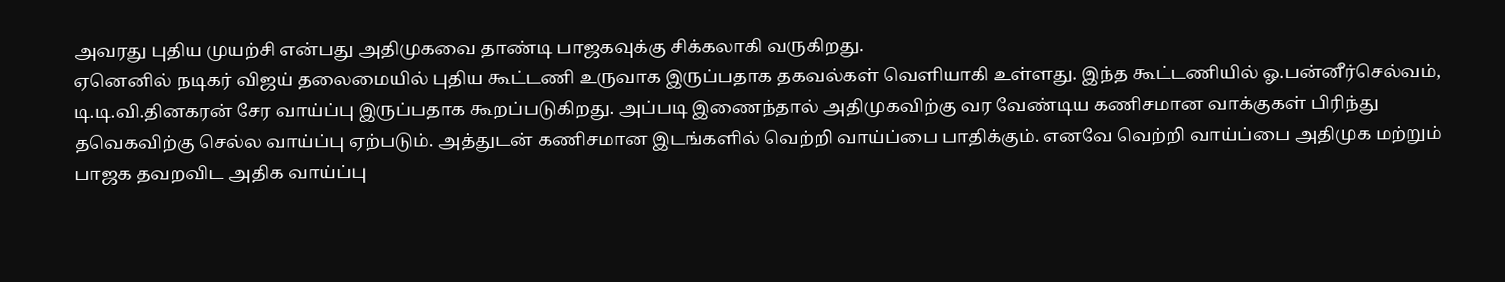அவரது புதிய முயற்சி என்பது அதிமுகவை தாண்டி பாஜகவுக்கு சிக்கலாகி வருகிறது.
ஏனெனில் நடிகர் விஜய் தலைமையில் புதிய கூட்டணி உருவாக இருப்பதாக தகவல்கள் வெளியாகி உள்ளது. இந்த கூட்டணியில் ஓ.பன்னீர்செல்வம், டி.டி.வி.தினகரன் சேர வாய்ப்பு இருப்பதாக கூறப்படுகிறது. அப்படி இணைந்தால் அதிமுகவிற்கு வர வேண்டிய கணிசமான வாக்குகள் பிரிந்து தவெகவிற்கு செல்ல வாய்ப்பு ஏற்படும். அத்துடன் கணிசமான இடங்களில் வெற்றி வாய்ப்பை பாதிக்கும். எனவே வெற்றி வாய்ப்பை அதிமுக மற்றும் பாஜக தவறவிட அதிக வாய்ப்பு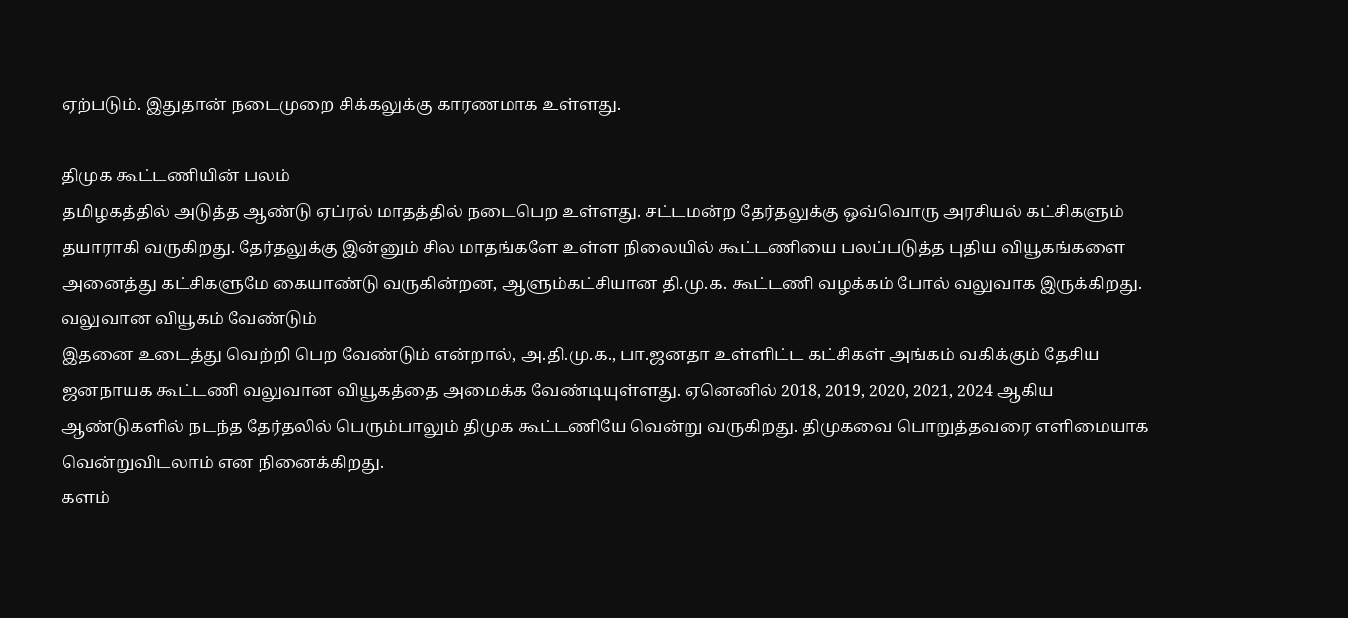ஏற்படும். இதுதான் நடைமுறை சிக்கலுக்கு காரணமாக உள்ளது.

திமுக கூட்டணியின் பலம்
தமிழகத்தில் அடுத்த ஆண்டு ஏப்ரல் மாதத்தில் நடைபெற உள்ளது. சட்டமன்ற தேர்தலுக்கு ஒவ்வொரு அரசியல் கட்சிகளும் தயாராகி வருகிறது. தேர்தலுக்கு இன்னும் சில மாதங்களே உள்ள நிலையில் கூட்டணியை பலப்படுத்த புதிய வியூகங்களை அனைத்து கட்சிகளுமே கையாண்டு வருகின்றன, ஆளும்கட்சியான தி.மு.க. கூட்டணி வழக்கம் போல் வலுவாக இருக்கிறது.
வலுவான வியூகம் வேண்டும்
இதனை உடைத்து வெற்றி பெற வேண்டும் என்றால், அ.தி.மு.க., பா.ஜனதா உள்ளிட்ட கட்சிகள் அங்கம் வகிக்கும் தேசிய ஜனநாயக கூட்டணி வலுவான வியூகத்தை அமைக்க வேண்டியுள்ளது. ஏனெனில் 2018, 2019, 2020, 2021, 2024 ஆகிய ஆண்டுகளில் நடந்த தேர்தலில் பெரும்பாலும் திமுக கூட்டணியே வென்று வருகிறது. திமுகவை பொறுத்தவரை எளிமையாக வென்றுவிடலாம் என நினைக்கிறது.
களம்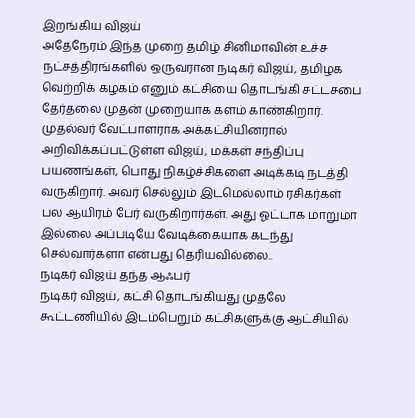இறங்கிய விஜய்
அதேநேரம் இந்த முறை தமிழ் சினிமாவின் உச்ச நட்சத்திரங்களில் ஒருவரான நடிகர் விஜய், தமிழக வெற்றிக் கழகம் எனும் கட்சியை தொடங்கி சட்டசபை தேர்தலை முதன் முறையாக களம் காண்கிறார். முதல்வர் வேட்பாளராக அக்கட்சியினரால் அறிவிக்கப்பட்டுள்ள விஜய், மக்கள் சந்திப்பு பயணங்கள், பொது நிகழ்ச்சிகளை அடிக்கடி நடத்தி வருகிறார். அவர் செல்லும் இடமெல்லாம் ரசிகர்கள் பல ஆயிரம் பேர் வருகிறார்கள். அது ஓட்டாக மாறுமா இல்லை அப்படியே வேடிக்கையாக கடந்து செல்வார்களா என்பது தெரியவில்லை..
நடிகர் விஜய் தந்த ஆஃபர்
நடிகர் விஜய், கட்சி தொடங்கியது முதலே கூட்டணியில் இடம்பெறும் கட்சிகளுக்கு ஆட்சியில்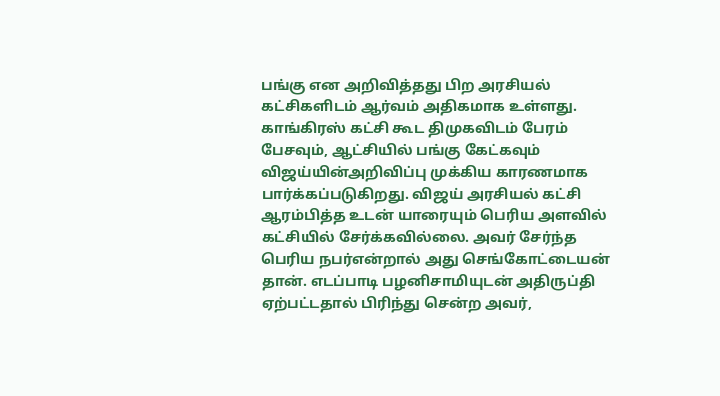பங்கு என அறிவித்தது பிற அரசியல் கட்சிகளிடம் ஆர்வம் அதிகமாக உள்ளது. காங்கிரஸ் கட்சி கூட திமுகவிடம் பேரம் பேசவும், ஆட்சியில் பங்கு கேட்கவும் விஜய்யின்அறிவிப்பு முக்கிய காரணமாக பார்க்கப்படுகிறது. விஜய் அரசியல் கட்சி ஆரம்பித்த உடன் யாரையும் பெரிய அளவில் கட்சியில் சேர்க்கவில்லை. அவர் சேர்ந்த பெரிய நபர்என்றால் அது செங்கோட்டையன் தான். எடப்பாடி பழனிசாமியுடன் அதிருப்தி ஏற்பட்டதால் பிரிந்து சென்ற அவர்,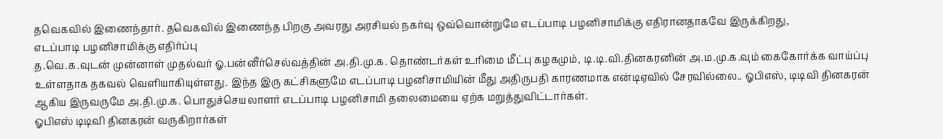தவெகவில் இணைந்தார். தவெகவில் இணைந்த பிறகு அவரது அரசியல் நகர்வு ஒவ்வொன்றுமே எடப்பாடி பழனிசாமிக்கு எதிரானதாகவே இருக்கிறது,
எடப்பாடி பழனிசாமிக்கு எதிர்ப்பு
த.வெ.க.வுடன் முன்னாள் முதல்வர் ஓ.பன்னீர்செல்வத்தின் அ.தி.மு.க. தொண்டர்கள் உரிமை மீட்பு கழகமும், டி.டி.வி.தினகரனின் அ.ம.மு.க.வும் கைகோர்க்க வாய்ப்பு உள்ளதாக தகவல் வெளியாகியுள்ளது. இந்த இரு கட்சிகளுமே எடப்பாடி பழனிசாமியின் மீது அதிருபதி காரணமாக என்டிஏவில் சேரவில்லை.. ஓபிஎஸ், டிடிவி தினகரன் ஆகிய இருவருமே அ.தி.மு.க. பொதுச்செயலாளர் எடப்பாடி பழனிசாமி தலைமையை ஏற்க மறுத்துவிட்டார்கள்.
ஓபிஎஸ் டிடிவி தினகரன் வருகிறார்கள்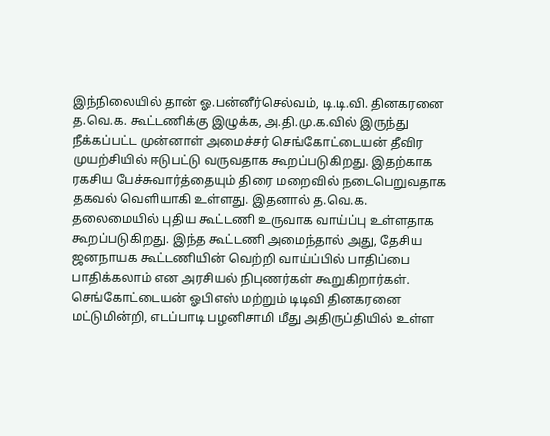இந்நிலையில் தான் ஓ.பன்னீர்செல்வம், டி.டி.வி. தினகரனை த.வெ.க. கூட்டணிக்கு இழுக்க, அ.தி.மு.க.வில் இருந்து நீக்கப்பட்ட முன்னாள் அமைச்சர் செங்கோட்டையன் தீவிர முயற்சியில் ஈடுபட்டு வருவதாக கூறப்படுகிறது. இதற்காக ரகசிய பேச்சுவார்த்தையும் திரை மறைவில் நடைபெறுவதாக தகவல் வெளியாகி உள்ளது. இதனால் த.வெ.க. தலைமையில் புதிய கூட்டணி உருவாக வாய்ப்பு உள்ளதாக கூறப்படுகிறது. இந்த கூட்டணி அமைந்தால் அது, தேசிய ஜனநாயக கூட்டணியின் வெற்றி வாய்ப்பில் பாதிப்பை பாதிக்கலாம் என அரசியல் நிபுணர்கள் கூறுகிறார்கள். செங்கோட்டையன் ஓபிஎஸ் மற்றும் டிடிவி தினகரனை மட்டுமின்றி, எடப்பாடி பழனிசாமி மீது அதிருப்தியில் உள்ள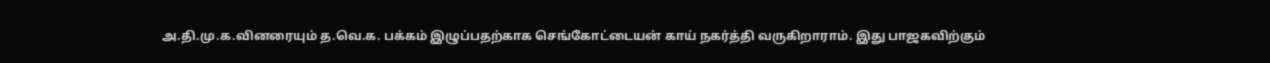அ.தி.மு.க.வினரையும் த.வெ.க. பக்கம் இழுப்பதற்காக செங்கோட்டையன் காய் நகர்த்தி வருகிறாராம். இது பாஜகவிற்கும்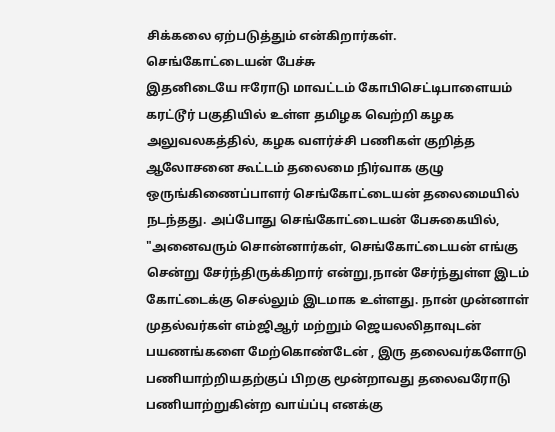சிக்கலை ஏற்படுத்தும் என்கிறார்கள்.
செங்கோட்டையன் பேச்சு
இதனிடையே ஈரோடு மாவட்டம் கோபிசெட்டிபாளையம் கரட்டூர் பகுதியில் உள்ள தமிழக வெற்றி கழக அலுவலகத்தில், கழக வளர்ச்சி பணிகள் குறித்த ஆலோசனை கூட்டம் தலைமை நிர்வாக குழு ஒருங்கிணைப்பாளர் செங்கோட்டையன் தலைமையில் நடந்தது. அப்போது செங்கோட்டையன் பேசுகையில், "அனைவரும் சொன்னார்கள், செங்கோட்டையன் எங்கு சென்று சேர்ந்திருக்கிறார் என்று,நான் சேர்ந்துள்ள இடம் கோட்டைக்கு செல்லும் இடமாக உள்ளது. நான் முன்னாள் முதல்வர்கள் எம்ஜிஆர் மற்றும் ஜெயலலிதாவுடன் பயணங்களை மேற்கொண்டேன் , இரு தலைவர்களோடு பணியாற்றியதற்குப் பிறகு மூன்றாவது தலைவரோடு பணியாற்றுகின்ற வாய்ப்பு எனக்கு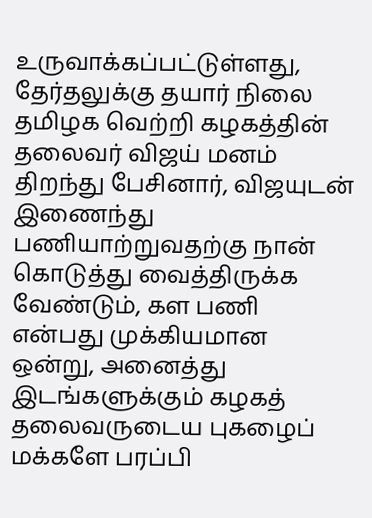உருவாக்கப்பட்டுள்ளது,
தேர்தலுக்கு தயார் நிலை
தமிழக வெற்றி கழகத்தின் தலைவர் விஜய் மனம் திறந்து பேசினார், விஜயுடன் இணைந்து பணியாற்றுவதற்கு நான் கொடுத்து வைத்திருக்க வேண்டும், கள பணி என்பது முக்கியமான ஒன்று, அனைத்து இடங்களுக்கும் கழகத் தலைவருடைய புகழைப் மக்களே பரப்பி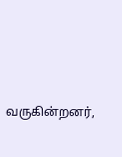வருகின்றனர்,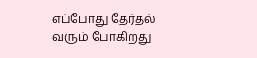எப்போது தேர்தல் வரும் போகிறது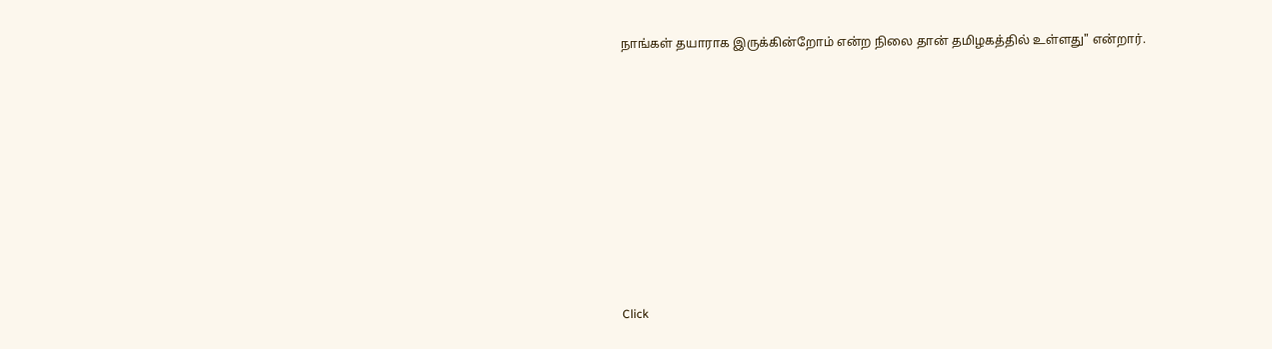நாங்கள் தயாராக இருக்கின்றோம் என்ற நிலை தான் தமிழகத்தில் உள்ளது" என்றார்.












Click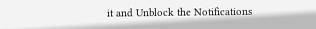it and Unblock the Notifications